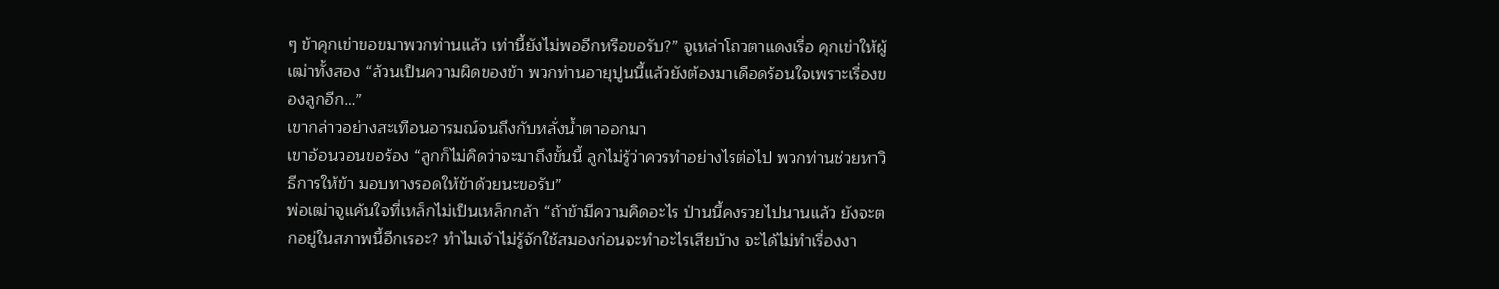ๆ ข้าคุกเข่าขอขมาพวกท่านแล้ว เท่านี้ยังไม่พออีกหรือขอรับ?” จูเหล่าโถวตาแดงเรื่อ คุกเข่าให้ผู้เฒ่าทั้งสอง “ล้วนเป็นความผิดของข้า พวกท่านอายุปูนนี้แล้วยังต้องมาเดือดร้อนใจเพราะเรื่องของลูกอีก…”
เขากล่าวอย่างสะเทือนอารมณ์จนถึงกับหลั่งน้ำตาออกมา
เขาอ้อนวอนขอร้อง “ลูกก็ไม่คิดว่าจะมาถึงขั้นนี้ ลูกไม่รู้ว่าควรทำอย่างไรต่อไป พวกท่านช่วยหาวิธีการให้ข้า มอบทางรอดให้ข้าด้วยนะขอรับ”
พ่อเฒ่าจูแค้นใจที่เหล็กไม่เป็นเหล็กกล้า “ถ้าข้ามีความคิดอะไร ป่านนี้คงรวยไปนานแล้ว ยังจะตกอยู่ในสภาพนี้อีกเรอะ? ทำไมเจ้าไม่รู้จักใช้สมองก่อนจะทำอะไรเสียบ้าง จะได้ไม่ทำเรื่องงา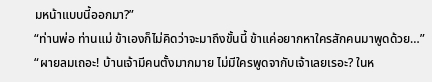มหน้าแบบนี้ออกมา?”
“ท่านพ่อ ท่านแม่ ข้าเองก็ไม่คิดว่าจะมาถึงขั้นนี้ ข้าแค่อยากหาใครสักคนมาพูดด้วย…”
“ผายลมเถอะ! บ้านเจ้ามีคนตั้งมากมาย ไม่มีใครพูดจากับเจ้าเลยเรอะ? ในห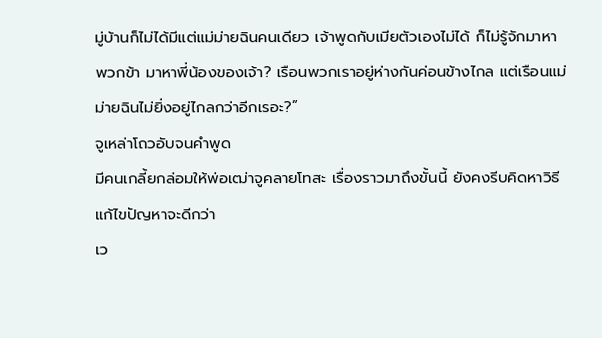มู่บ้านก็ไม่ได้มีแต่แม่ม่ายฉินคนเดียว เจ้าพูดกับเมียตัวเองไม่ได้ ก็ไม่รู้จักมาหาพวกข้า มาหาพี่น้องของเจ้า? เรือนพวกเราอยู่ห่างกันค่อนข้างไกล แต่เรือนแม่ม่ายฉินไม่ยิ่งอยู่ไกลกว่าอีกเรอะ?”
จูเหล่าโถวอับจนคำพูด
มีคนเกลี้ยกล่อมให้พ่อเฒ่าจูคลายโทสะ เรื่องราวมาถึงขั้นนี้ ยังคงรีบคิดหาวิธีแก้ไขปัญหาจะดีกว่า
เว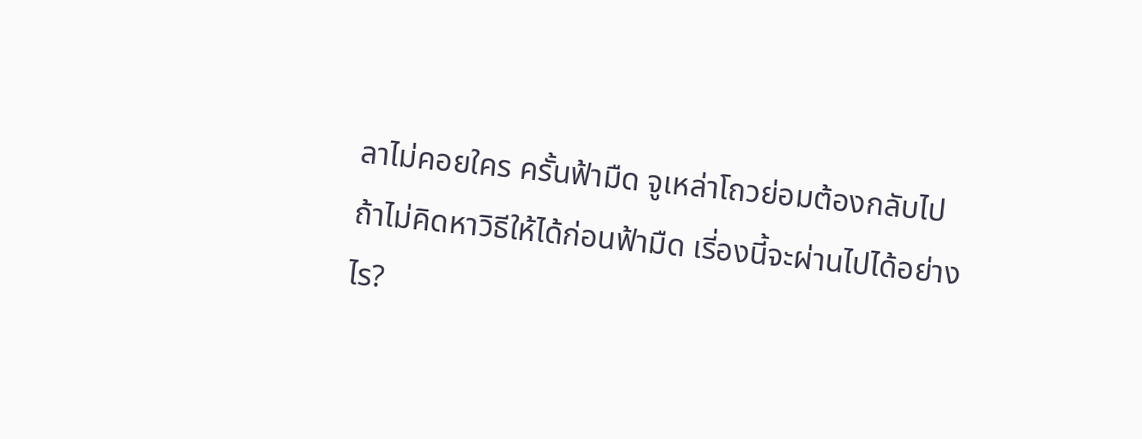ลาไม่คอยใคร ครั้นฟ้ามืด จูเหล่าโถวย่อมต้องกลับไป
ถ้าไม่คิดหาวิธีให้ได้ก่อนฟ้ามืด เรี่องนี้จะผ่านไปได้อย่างไร?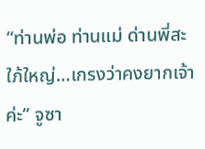“ท่านพ่อ ท่านแม่ ด่านพี่สะใภ้ใหญ่…เกรงว่าคงยากเจ้าค่ะ” จูซา